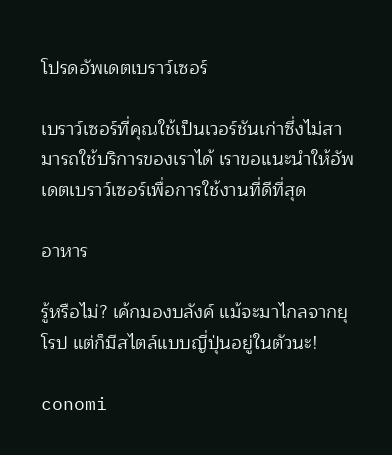โปรดอัพเดตเบราว์เซอร์

เบราว์เซอร์ที่คุณใช้เป็นเวอร์ชันเก่าซึ่งไม่สามารถใช้บริการของเราได้ เราขอแนะนำให้อัพเดตเบราว์เซอร์เพื่อการใช้งานที่ดีที่สุด

อาหาร

รู้หรือไม่? เค้กมองบลังค์ แม้จะมาไกลจากยุโรป แต่ก็มีสไตล์แบบญี่ปุ่นอยู่ในตัวนะ!

conomi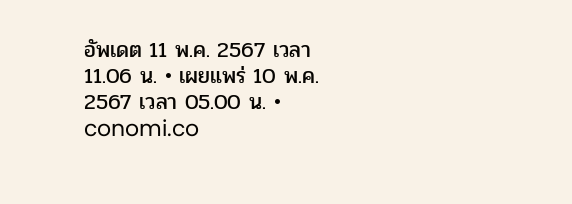อัพเดต 11 พ.ค. 2567 เวลา 11.06 น. • เผยแพร่ 10 พ.ค. 2567 เวลา 05.00 น. • conomi.co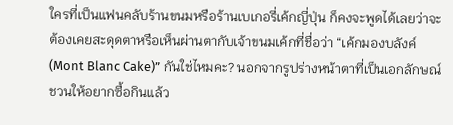ใครที่เป็นแฟนคลับร้านขนมหรือร้านเบเกอรี่เค้กญี่ปุ่น ก็คงจะพูดได้เลยว่าจะต้องเคยสะดุดตาหรือเห็นผ่านตากับเจ้าขนมเค้กที่ชื่อว่า “เค้กมองบลังค์ (Mont Blanc Cake)” กันใช่ไหมคะ? นอกจากรูปร่างหน้าตาที่เป็นเอกลักษณ์ชวนให้อยากซื้อกินแล้ว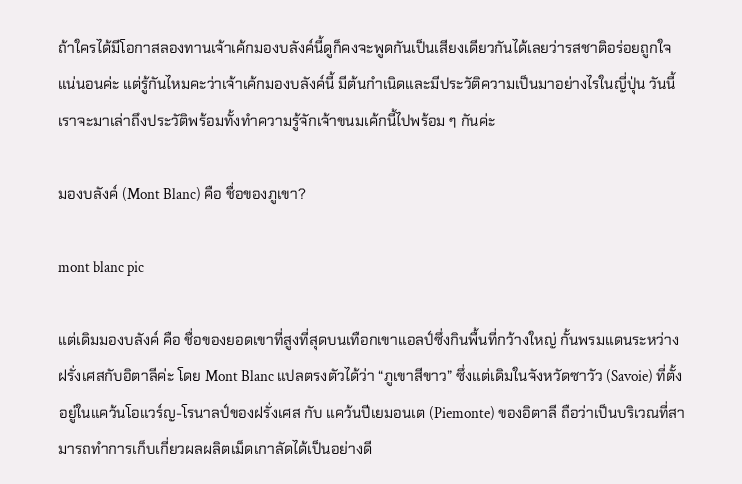ถ้าใครได้มีโอกาสลองทานเจ้าเค้กมองบลังค์นี้ดูก็คงจะพูดกันเป็นเสียงเดียวกันได้เลยว่ารสชาติอร่อยถูกใจแน่นอนค่ะ แต่รู้กันไหมคะว่าเจ้าเค้กมองบลังค์นี้ มีต้นกำเนิดและมีประวัติความเป็นมาอย่างไรในญี่ปุ่น วันนี้เราจะมาเล่าถึงประวัติพร้อมทั้งทำความรู้จักเจ้าขนมเค้กนี้ไปพร้อม ๆ กันค่ะ

มองบลังค์ (Mont Blanc) คือ ชื่อของภูเขา?

mont blanc pic

แต่เดิมมองบลังค์ คือ ชื่อของยอดเขาที่สูงที่สุดบนเทือกเขาแอลป์ซึ่งกินพื้นที่กว้างใหญ่ กั้นพรมแดนระหว่างฝรั่งเศสกับอิตาลีค่ะ โดย Mont Blanc แปลตรงตัวได้ว่า “ภูเขาสีขาว” ซึ่งแต่เดิมในจังหวัดซาวัว (Savoie) ที่ตั้งอยู่ในแคว้นโอแวร์ญ-โรนาลป์ของฝรั่งเศส กับ แคว้นปีเยมอนเต (Piemonte) ของอิตาลี ถือว่าเป็นบริเวณที่สามารถทำการเก็บเกี่ยวผลผลิตเม็ดเกาลัดได้เป็นอย่างดี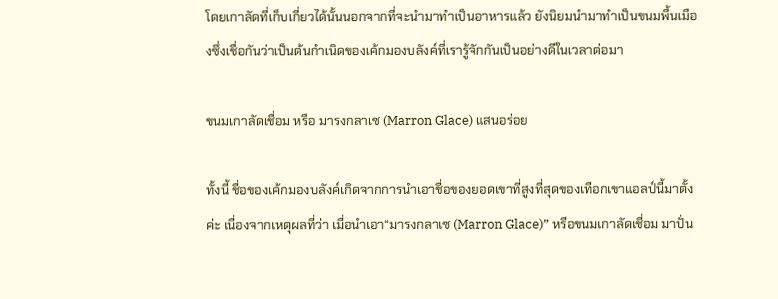โดยเกาลัดที่เก็บเกี่ยวได้นั้นนอกจากที่จะนำมาทำเป็นอาหารแล้ว ยังนิยมนำมาทำเป็นขนมพื้นเมืองซึ่งเชื่อกันว่าเป็นต้นกำเนิดของเค้กมองบลังค์ที่เรารู้จักกันเป็นอย่างดีในเวลาต่อมา

ขนมเกาลัดเชื่อม หรือ มารงกลาเซ (Marron Glace) แสนอร่อย

ทั้งนี้ ชื่อของเค้กมองบลังค์เกิดจากการนำเอาชื่อของยอดเขาที่สูงที่สุดของเทือกเขาแอลป์นี้มาตั้งค่ะ เนื่องจากเหตุผลที่ว่า เมื่อนำเอา“มารงกลาเซ (Marron Glace)” หรือขนมเกาลัดเชื่อม มาปั่น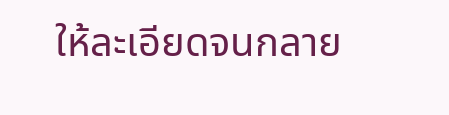ให้ละเอียดจนกลาย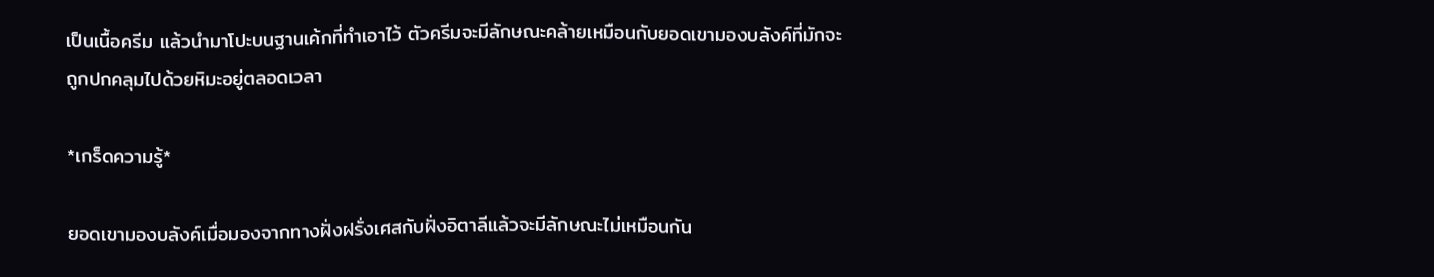เป็นเนื้อครีม แล้วนำมาโปะบนฐานเค้กที่ทำเอาไว้ ตัวครีมจะมีลักษณะคล้ายเหมือนกับยอดเขามองบลังค์ที่มักจะถูกปกคลุมไปด้วยหิมะอยู่ตลอดเวลา

*เกร็ดความรู้*

ยอดเขามองบลังค์เมื่อมองจากทางฝั่งฝรั่งเศสกับฝั่งอิตาลีแล้วจะมีลักษณะไม่เหมือนกัน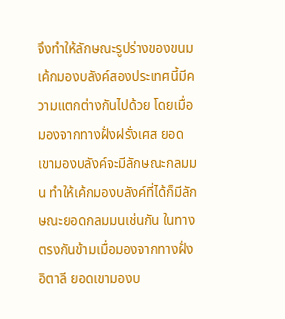จึงทำให้ลักษณะรูปร่างของขนมเค้กมองบลังค์สองประเทศนี้มีความแตกต่างกันไปด้วย โดยเมื่อมองจากทางฝั่งฝรั่งเศส ยอดเขามองบลังค์จะมีลักษณะกลมมน ทำให้เค้กมองบลังค์ที่ได้ก็มีลักษณะยอดกลมมนเช่นกัน ในทางตรงกันข้ามเมื่อมองจากทางฝั่งอิตาลี ยอดเขามองบ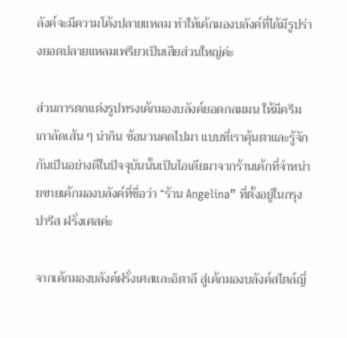ลังค์จะมีความโค้งปลายแหลม ทำให้เค้กมองบลังค์ที่ได้มีรูปร่างยอดปลายแหลมเพรียวเป็นเสียส่วนใหญ่ค่ะ

ส่วนการตกแต่งรูปทรงเค้กมองบลังค์ยอดกลมมน ให้มีครีมเกาลัดเส้น ๆ น่ากิน ซ้อนวนคดไปมา แบบที่เราคุ้นตาและรู้จักกันเป็นอย่างดีในปัจจุบันนั้นเป็นไอเดียมาจากร้านเค้กที่จำหน่ายขายเค้กมองบลังค์ที่ชื่อว่า “ร้าน Angelina” ที่ตั้งอยู่ในกรุงปารีส ฝรั่งเศสค่ะ

จากเค้กมองบลังค์ฝรั่งเศสและอิตาลี สู่เค้กมองบลังค์สไตล์ญี่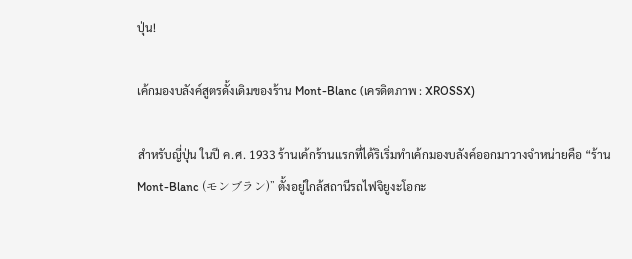ปุ่น!

เค้กมองบลังค์สูตรดั้งเดิมของร้าน Mont-Blanc (เครดิตภาพ : XROSSX)

สำหรับญี่ปุ่น ในปี ค.ศ. 1933 ร้านเค้กร้านแรกที่ได้ริเริ่มทำเค้กมองบลังค์ออกมาวางจำหน่ายคือ “ร้าน Mont-Blanc (モンブラン)” ตั้งอยู่ใกล้สถานีรถไฟจิยูงะโอกะ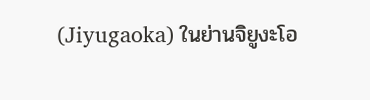(Jiyugaoka) ในย่านจิยูงะโอ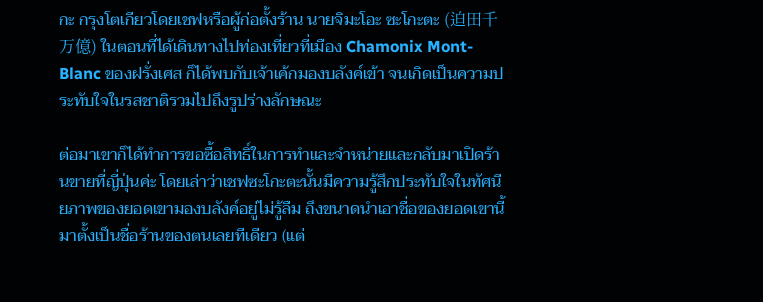กะ กรุงโตเกียวโดยเชฟหรือผู้ก่อตั้งร้าน นายจิมะโอะ ซะโกะตะ (迫田千万億) ในตอนที่ได้เดินทางไปท่องเที่ยวที่เมือง Chamonix Mont-Blanc ของฝรั่งเศส ก็ได้พบกับเจ้าเค้กมองบลังค์เข้า จนเกิดเป็นความประทับใจในรสชาติรวมไปถึงรูปร่างลักษณะ

ต่อมาเขาก็ได้ทำการขอซื้อสิทธิ์ในการทำและจำหน่ายและกลับมาเปิดร้านขายที่ญี่ปุ่นค่ะ โดยเล่าว่าเชฟซะโกะตะนั้นมีความรู้สึกประทับใจในทัศนียภาพของยอดเขามองบลังค์อยู่ไม่รู้ลืม ถึงขนาดนำเอาชื่อของยอดเขานี้มาตั้งเป็นชื่อร้านของตนเลยทีเดียว (แต่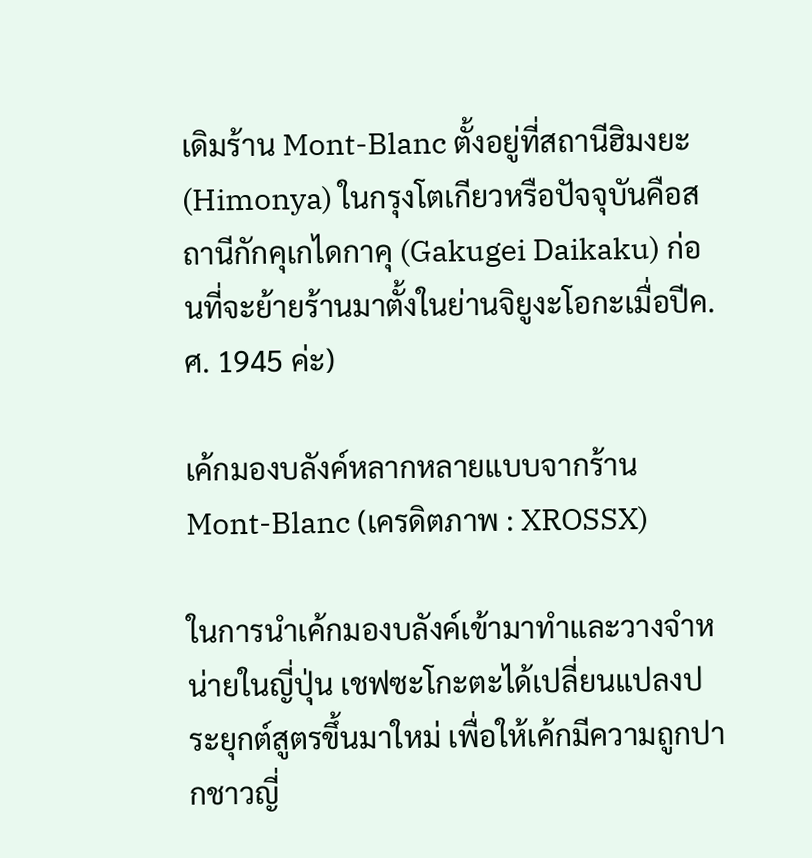เดิมร้าน Mont-Blanc ตั้งอยู่ที่สถานีฮิมงยะ (Himonya) ในกรุงโตเกียวหรือปัจจุบันคือสถานีกักคุเกไดกาคุ (Gakugei Daikaku) ก่อนที่จะย้ายร้านมาตั้งในย่านจิยูงะโอกะเมื่อปีค.ศ. 1945 ค่ะ)

เค้กมองบลังค์หลากหลายแบบจากร้าน Mont-Blanc (เครดิตภาพ : XROSSX)

ในการนำเค้กมองบลังค์เข้ามาทำและวางจำหน่ายในญี่ปุ่น เชฟซะโกะตะได้เปลี่ยนแปลงประยุกต์สูตรขึ้นมาใหม่ เพื่อให้เค้กมีความถูกปากชาวญี่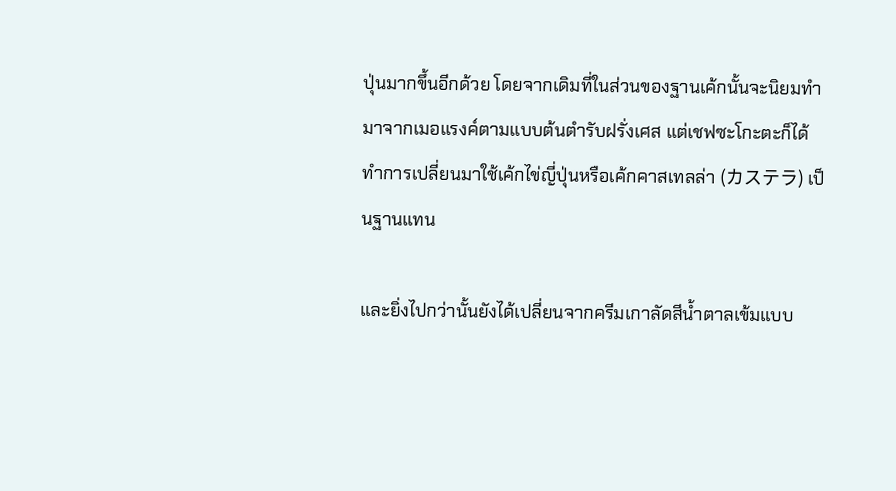ปุ่นมากขึ้นอีกด้วย โดยจากเดิมที่ในส่วนของฐานเค้กนั้นจะนิยมทำมาจากเมอแรงค์ตามแบบต้นตำรับฝรั่งเศส แต่เชฟซะโกะตะก็ได้ทำการเปลี่ยนมาใช้เค้กไข่ญี่ปุ่นหรือเค้กคาสเทลล่า (カステラ) เป็นฐานแทน

และยิ่งไปกว่านั้นยังได้เปลี่ยนจากครีมเกาลัดสีน้ำตาลเข้มแบบ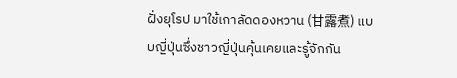ฝั่งยุโรป มาใช้เกาลัดดองหวาน (甘露煮) แบบญี่ปุ่นซึ่งชาวญี่ปุ่นคุ้นเคยและรู้จักกัน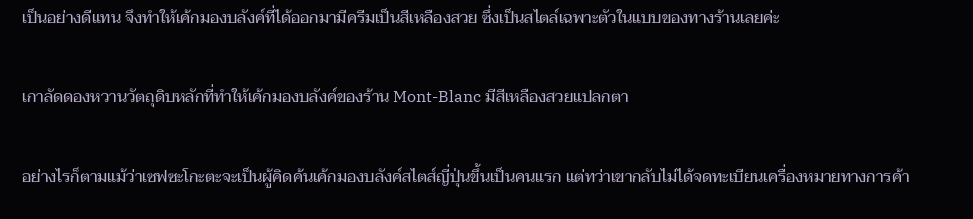เป็นอย่างดีแทน จึงทำให้เค้กมองบลังค์ที่ได้ออกมามีครีมเป็นสีเหลืองสวย ซึ่งเป็นสไตล์เฉพาะตัวในแบบของทางร้านเลยค่ะ

เกาลัดดองหวานวัตถุดิบหลักที่ทำให้เค้กมองบลังค์ของร้าน Mont-Blanc มีสีเหลืองสวยแปลกตา

อย่างไรก็ตามแม้ว่าเซฟซะโกะตะจะเป็นผู้คิดค้นเค้กมองบลังค์สไตส์ญี่ปุ่นขึ้นเป็นคนแรก แต่ทว่าเขากลับไม่ได้จดทะเบียนเครื่องหมายทางการค้า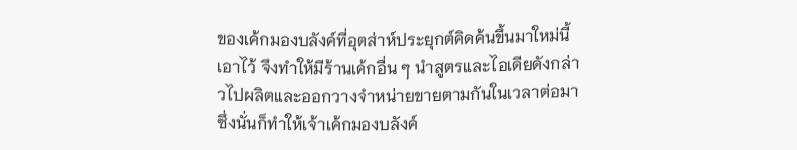ของเค้กมองบลังค์ที่อุตส่าห์ประยุกต์คิดค้นขึ้นมาใหม่นี้เอาไว้ จึงทำให้มีร้านเค้กอื่น ๆ นำสูตรและไอเดียดังกล่าวไปผลิตและออกวางจำหน่ายขายตามกันในเวลาต่อมา ซึ่งนั่นก็ทำให้เจ้าเค้กมองบลังค์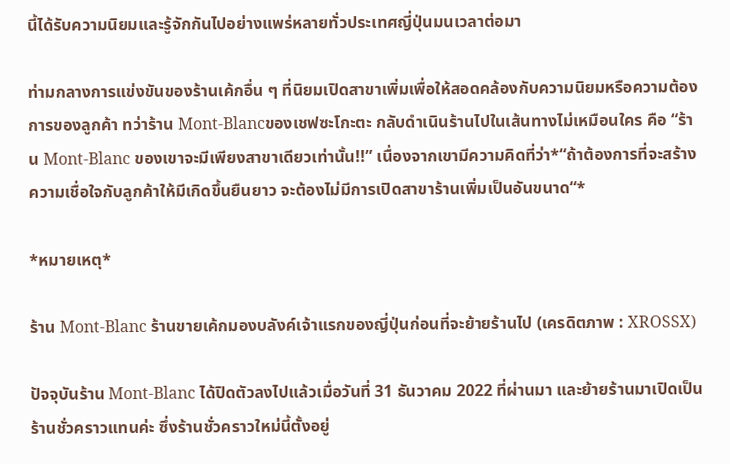นี้ได้รับความนิยมและรู้จักกันไปอย่างแพร่หลายทั่วประเทศญี่ปุ่นมนเวลาต่อมา

ท่ามกลางการแข่งขันของร้านเค้กอื่น ๆ ที่นิยมเปิดสาขาเพิ่มเพื่อให้สอดคล้องกับความนิยมหรือความต้องการของลูกค้า ทว่าร้าน Mont-Blancของเชฟซะโกะตะ กลับดำเนินร้านไปในเส้นทางไม่เหมือนใคร คือ “ร้าน Mont-Blanc ของเขาจะมีเพียงสาขาเดียวเท่านั้น!!” เนื่องจากเขามีความคิดที่ว่า*“ถ้าต้องการที่จะสร้างความเชื่อใจกับลูกค้าให้มีเกิดขึ้นยืนยาว จะต้องไม่มีการเปิดสาขาร้านเพิ่มเป็นอันขนาด“*

*หมายเหตุ*

ร้าน Mont-Blanc ร้านขายเค้กมองบลังค์เจ้าแรกของญี่ปุ่นก่อนที่จะย้ายร้านไป (เครดิตภาพ : XROSSX)

ปัจจุบันร้าน Mont-Blanc ได้ปิดตัวลงไปแล้วเมื่อวันที่ 31 ธันวาคม 2022 ที่ผ่านมา และย้ายร้านมาเปิดเป็นร้านชั่วคราวแทนค่ะ ซึ่งร้านชั่วคราวใหม่นี้ตั้งอยู่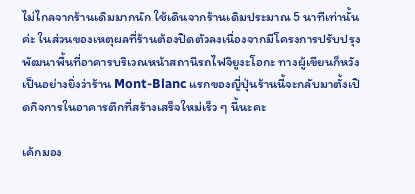ไม่ไกลจากร้านเดิมมากนัก ใช้เดินจากร้านเดิมประมาณ 5 นาทีเท่านั้นค่ะ ในส่วนของเหตุผลที่ร้านต้องปิดตัวลงเนื่องจากมีโครงการปรับปรุงพัฒนาพื้นที่อาคารบริเวณหน้าสถานีรถไฟจิยูงะโอกะ ทางผู้เขียนก็หวังเป็นอย่างยิ่งว่าร้าน Mont-Blanc แรกของญี่ปุ่นร้านนี้จะกลับมาตั้งเปิดกิจการในอาคารตึกที่สร้างเสร็จใหม่เร็ว ๆ นี้นะคะ

เค้กมอง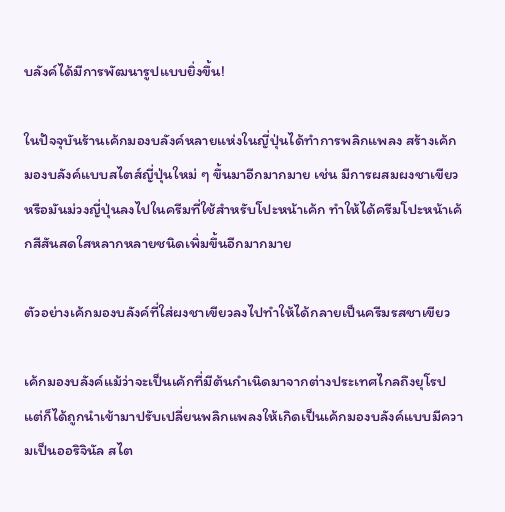บลังค์ได้มีการพัฒนารูปแบบยิ่งขึ้น!

ในปัจจุบันร้านเค้กมองบลังค์หลายแห่งในญี่ปุ่นได้ทำการพลิกแพลง สร้างเค้กมองบลังค์แบบสไตส์ญี่ปุ่นใหม่ ๆ ขึ้นมาอีกมากมาย เช่น มีการผสมผงชาเขียวหรือมันม่วงญี่ปุ่นลงไปในครีมที่ใช้สำหรับโปะหน้าเค้ก ทำให้ได้ครีมโปะหน้าเค้กสีสันสดใสหลากหลายชนิดเพิ่มขึ้นอีกมากมาย

ตัวอย่างเค้กมองบลังค์ที่ใส่ผงชาเขียวลงไปทำให้ได้กลายเป็นครีมรสชาเขียว

เค้กมองบลังค์แม้ว่าจะเป็นเค้กที่มีต้นกำเนิดมาจากต่างประเทศไกลถึงยุโรป แต่ก็ได้ถูกนำเข้ามาปรับเปลี่ยนพลิกแพลงให้เกิดเป็นเค้กมองบลังค์แบบมีความเป็นออริจินัล สไต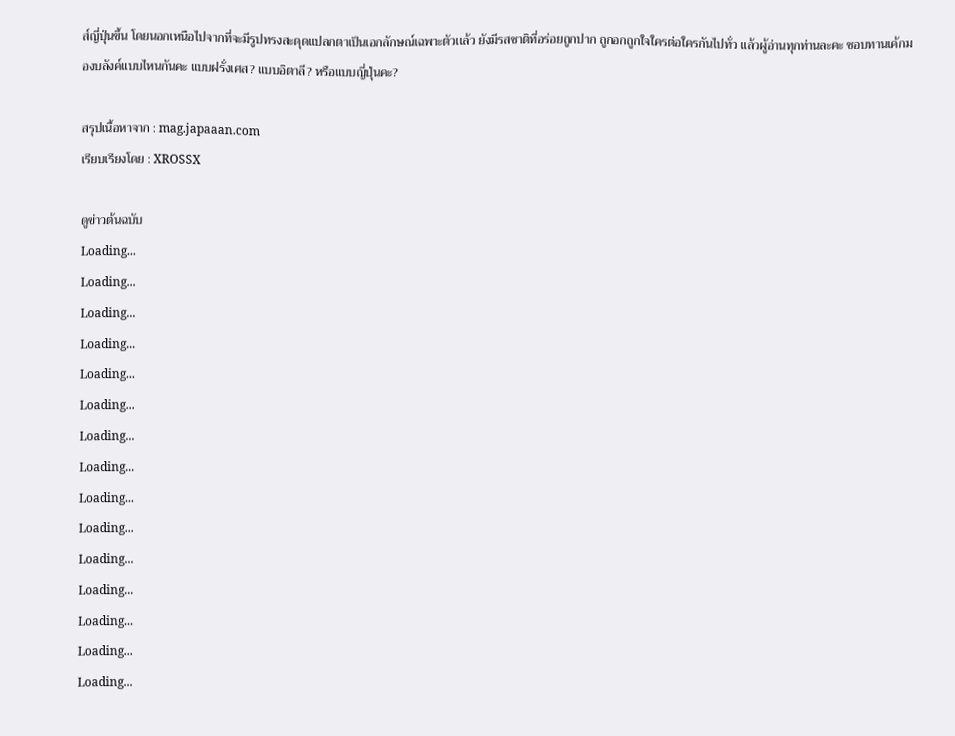ส์ญี่ปุ่นขึ้น โดยนอกเหนือไปจากที่จะมีรูปทรงสะดุดแปลกตาเป็นเอกลักษณ์เฉพาะตัวเเล้ว ยังมีรสชาติที่อร่อยถูกปาก ถูกอกถูกใจใครต่อใครกันไปทั่ว แล้วผู้อ่านทุกท่านละคะ ชอบทานเค้กมองบลังค์แบบไหนกันคะ แบบฝรั่งเศส? แบบอิตาลี? หรือแบบญี่ปุ่นคะ?

สรุปเนื้อหาจาก : mag.japaaan.com
เรียบเรียงโดย : XROSSX

ดูข่าวต้นฉบับ
Loading...
Loading...
Loading...
Loading...
Loading...
Loading...
Loading...
Loading...
Loading...
Loading...
Loading...
Loading...
Loading...
Loading...
Loading...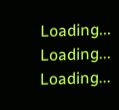Loading...
Loading...
Loading...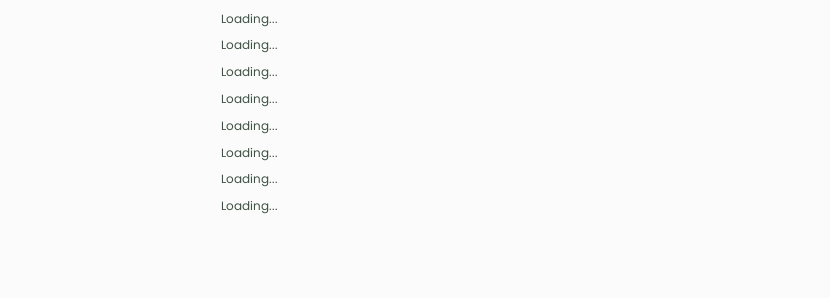Loading...
Loading...
Loading...
Loading...
Loading...
Loading...
Loading...
Loading...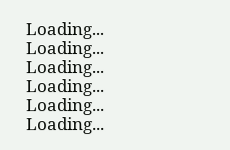Loading...
Loading...
Loading...
Loading...
Loading...
Loading...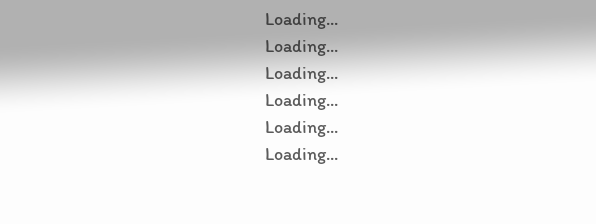Loading...
Loading...
Loading...
Loading...
Loading...
Loading...